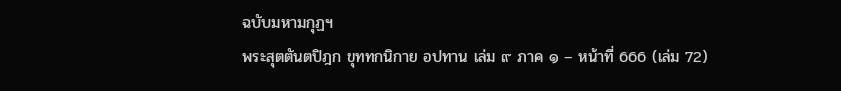ฉบับมหามกุฏฯ
พระสุตตันตปิฎก ขุททกนิกาย อปทาน เล่ม ๙ ภาค ๑ – หน้าที่ 666 (เล่ม 72)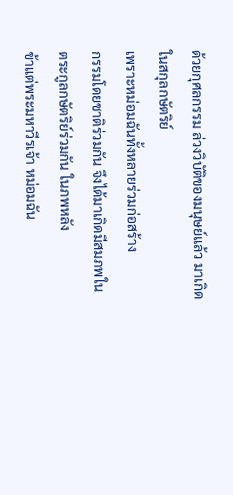ด้วยกุศลกรรม ล่วงวิบัติของมนุษย์แล้ว มาเกิด
ในสกุลกษัตริย์
เพราะหม่อมฉันทั้งหลายร่วมก่อสร้าง
กรรมโดยชาติร่วมกัน จึงได้มาเกิดมีสมภพใน
ตระกูลกษัตริย์ร่วมกัน ในภพหลัง
ข้าแต่พระมหาวีรเจ้า หม่อมฉัน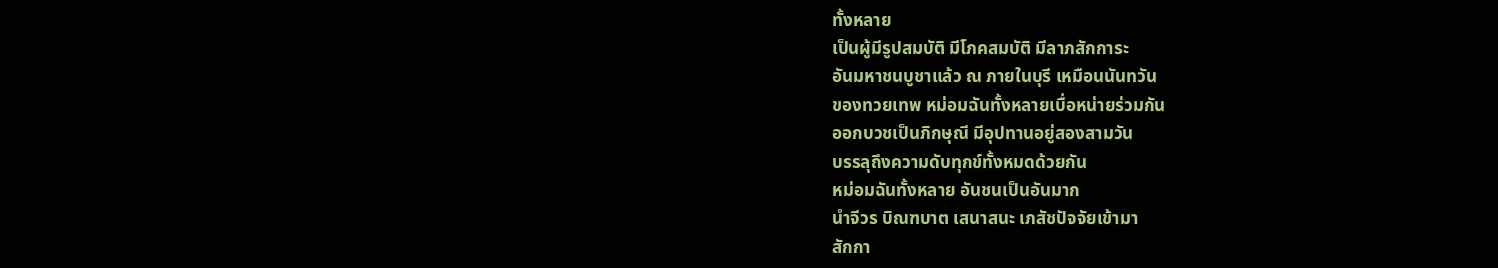ทั้งหลาย
เป็นผู้มีรูปสมบัติ มีโภคสมบัติ มีลาภสักการะ
อันมหาชนบูชาแล้ว ณ ภายในบุรี เหมือนนันทวัน
ของทวยเทพ หม่อมฉันทั้งหลายเบื่อหน่ายร่วมกัน
ออกบวชเป็นภิกษุณี มีอุปทานอยู่สองสามวัน
บรรลุถึงความดับทุกข์ทั้งหมดด้วยกัน
หม่อมฉันทั้งหลาย อันชนเป็นอันมาก
นำจีวร บิณฑบาต เสนาสนะ เภสัชปัจจัยเข้ามา
สักกา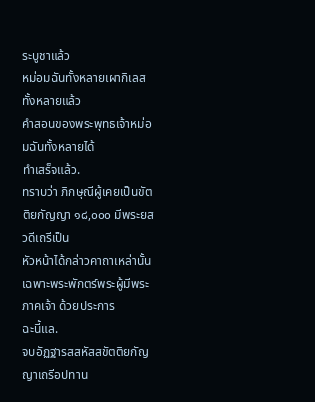ระบูชาแล้ว
หม่อมฉันทั้งหลายเผากิเลสทั้งหลายแล้ว
คำสอนของพระพุทธเจ้าหม่อมฉันทั้งหลายได้
ทำเสร็จแล้ว.
ทราบว่า ภิกษุณีผู้เคยเป็นขัตติยกัญญา ๑๘,๐๐๐ มีพระยสวดีเถรีเป็น
หัวหน้าได้กล่าวคาถาเหล่านั้นเฉพาะพระพักตร์พระผู้มีพระภาคเจ้า ด้วยประการ
ฉะนี้แล.
จบอัฏฐารสสหัสสขัตติยกัญญาเถรีอปทาน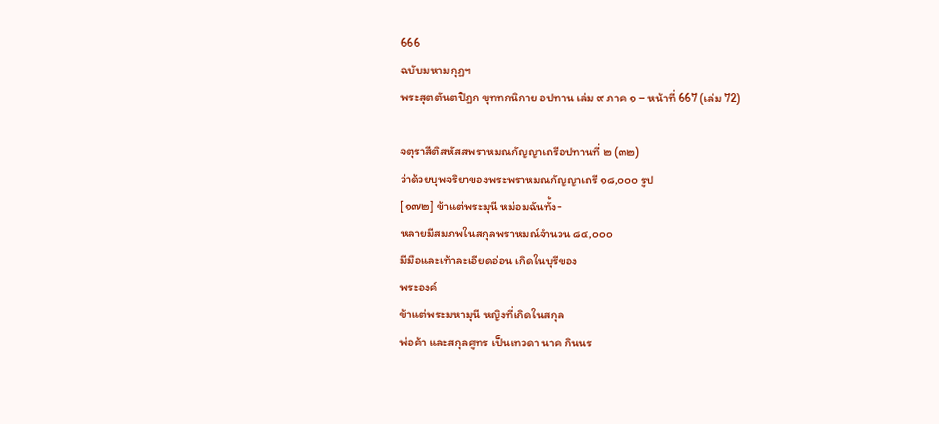666
ฉบับมหามกุฏฯ
พระสุตตันตปิฎก ขุททกนิกาย อปทาน เล่ม ๙ ภาค ๑ – หน้าที่ 667 (เล่ม 72)

จตุราสีติสหัสสพราหมณกัญญาเถรีอปทานที่ ๒ (๓๒)
ว่าด้วยบุพจริยาของพระพราหมณกัญญาเถรี ๑๘,๐๐๐ รูป
[๑๗๒] ข้าแต่พระมุนี หม่อมฉันทั้ง-
หลายมีสมภพในสกุลพราหมณ์จำนวน ๘๔,๐๐๐
มีมือและเท้าละเอียดอ่อน เกิดในบุรีของ
พระองค์
ข้าแต่พระมหามุนี หญิงที่เกิดในสกุล
พ่อค้า และสกุลศูทร เป็นเทวดา นาค กินนร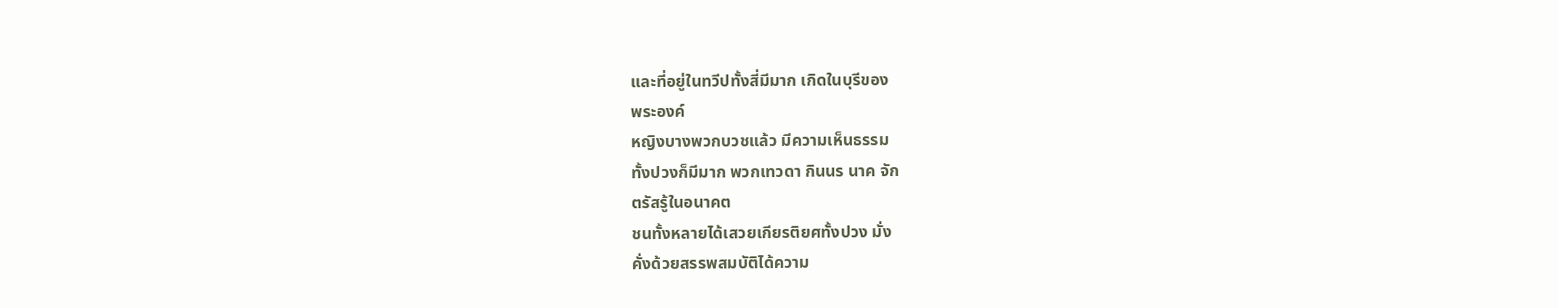และที่อยู่ในทวีปทั้งสี่มีมาก เกิดในบุรีของ
พระองค์
หญิงบางพวกบวชแล้ว มีความเห็นธรรม
ทั้งปวงก็มีมาก พวกเทวดา กินนร นาค จัก
ตรัสรู้ในอนาคต
ชนทั้งหลายได้เสวยเกียรติยศทั้งปวง มั่ง
คั่งด้วยสรรพสมบัติได้ความ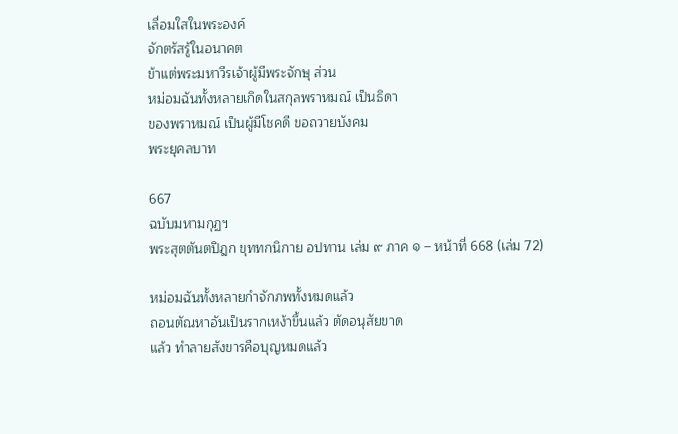เลื่อมใสในพระองค์
จักตรัสรู้ในอนาคต
ข้าแต่พระมหาวีรเจ้าผู้มีพระจักษุ ส่วน
หม่อมฉันทั้งหลายเกิดในสกุลพราหมณ์ เป็นธิดา
ของพราหมณ์ เป็นผู้มีโชคดี ขอถวายบังคม
พระยุคลบาท

667
ฉบับมหามกุฏฯ
พระสุตตันตปิฎก ขุททกนิกาย อปทาน เล่ม ๙ ภาค ๑ – หน้าที่ 668 (เล่ม 72)

หม่อมฉันทั้งหลายกำจักภพทั้งหมดแล้ว
ถอนตัณหาอันเป็นรากเหง้าขึ้นแล้ว ตัดอนุสัยขาด
แล้ว ทำลายสังขารคือบุญหมดแล้ว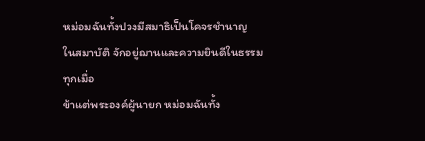หม่อมฉันทั้งปวงมีสมาธิเป็นโคจรชำนาญ
ในสมาบัติ จักอยู่ฌานและความยินดีในธรรม
ทุกเมื่อ
ข้าแต่พระองค์ผู้นายก หม่อมฉันทั้ง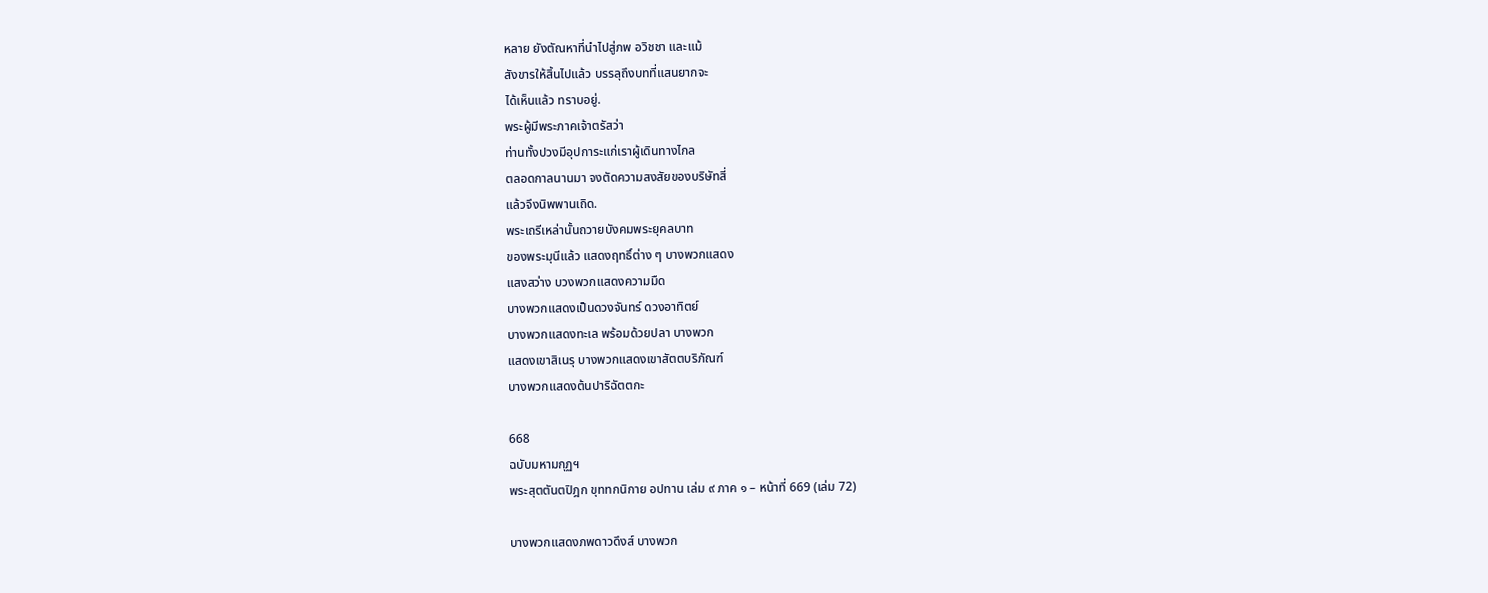หลาย ยังตัณหาที่นำไปสู่ภพ อวิชชา และแม้
สังขารให้สิ้นไปแล้ว บรรลุถึงบทที่แสนยากจะ
ได้เห็นแล้ว ทราบอยู่.
พระผู้มีพระภาคเจ้าตรัสว่า
ท่านทั้งปวงมีอุปการะแก่เราผู้เดินทางไกล
ตลอดกาลนานมา จงตัดความสงสัยของบริษัทสี่
แล้วจึงนิพพานเถิด.
พระเถรีเหล่านั้นถวายบังคมพระยุคลบาท
ของพระมุนีแล้ว แสดงฤทธิ์ต่าง ๆ บางพวกแสดง
แสงสว่าง บวงพวกแสดงความมืด
บางพวกแสดงเป็นดวงจันทร์ ดวงอาทิตย์
บางพวกแสดงทะเล พร้อมด้วยปลา บางพวก
แสดงเขาสิเนรุ บางพวกแสดงเขาสัตตบริภัณฑ์
บางพวกแสดงต้นปาริฉัตตกะ

668
ฉบับมหามกุฏฯ
พระสุตตันตปิฎก ขุททกนิกาย อปทาน เล่ม ๙ ภาค ๑ – หน้าที่ 669 (เล่ม 72)

บางพวกแสดงภพดาวดึงส์ บางพวก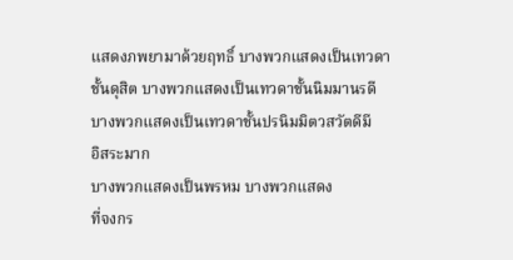แสดงภพยามาด้วยฤทธิ์ บางพวกแสดงเป็นเทวดา
ชั้นดุสิต บางพวกแสดงเป็นเทวดาชั้นนิมมานรดี
บางพวกแสดงเป็นเทวดาชั้นปรนิมมิตวสวัตดีมี
อิสระมาก
บางพวกแสดงเป็นพรหม บางพวกแสดง
ที่จงกร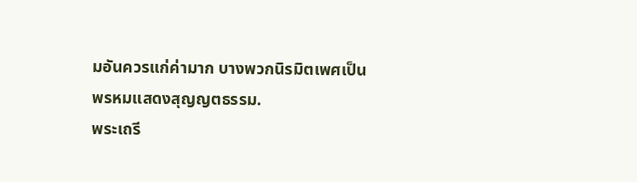มอันควรแก่ค่ามาก บางพวกนิรมิตเพศเป็น
พรหมแสดงสุญญตธรรม.
พระเถรี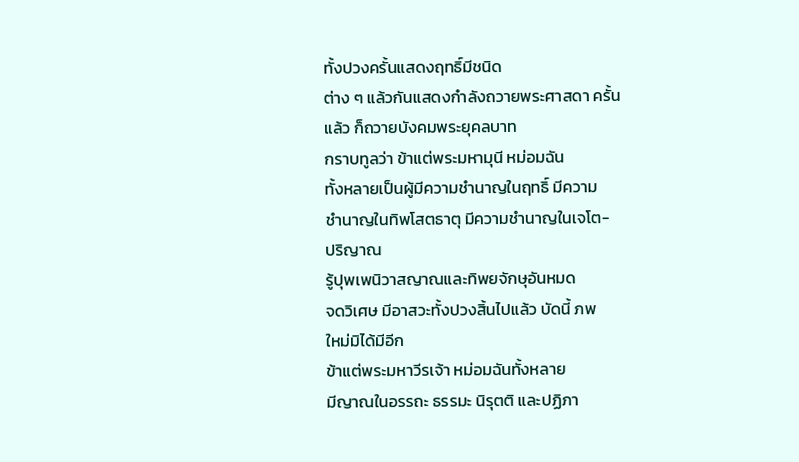ทั้งปวงครั้นแสดงฤทธิ์มีชนิด
ต่าง ๆ แล้วกันแสดงกำลังถวายพระศาสดา ครั้น
แล้ว ก็ถวายบังคมพระยุคลบาท
กราบทูลว่า ข้าแต่พระมหามุนี หม่อมฉัน
ทั้งหลายเป็นผู้มีความชำนาญในฤทธิ์ มีความ
ชำนาญในทิพโสตธาตุ มีความชำนาญในเจโต-
ปริญาณ
รู้ปุพเพนิวาสญาณและทิพยจักษุอันหมด
จดวิเศษ มีอาสวะทั้งปวงสิ้นไปแล้ว บัดนี้ ภพ
ใหม่มิได้มีอีก
ข้าแต่พระมหาวีรเจ้า หม่อมฉันทั้งหลาย
มีญาณในอรรถะ ธรรมะ นิรุตติ และปฏิภา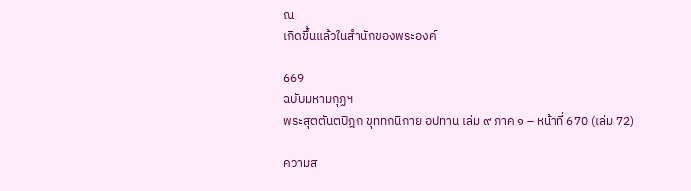ณ
เกิดขึ้นแล้วในสำนักของพระองค์

669
ฉบับมหามกุฏฯ
พระสุตตันตปิฎก ขุททกนิกาย อปทาน เล่ม ๙ ภาค ๑ – หน้าที่ 670 (เล่ม 72)

ความส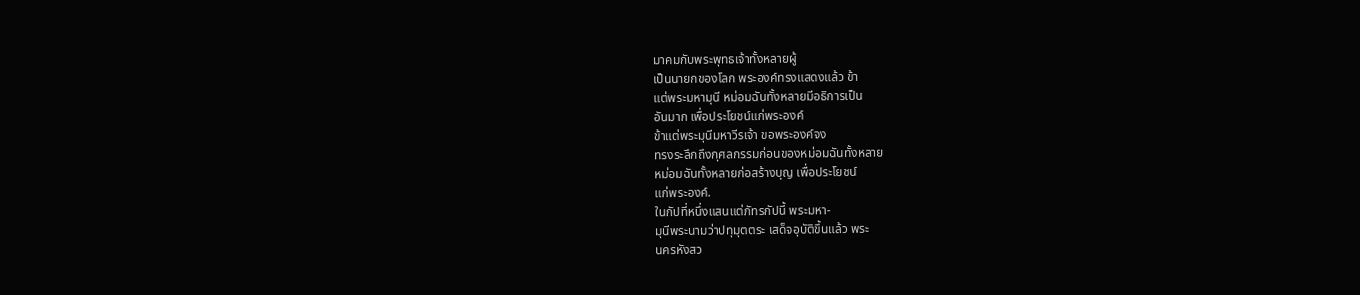มาคมกับพระพุทธเจ้าทั้งหลายผู้
เป็นนายกของโลก พระองค์ทรงแสดงแล้ว ข้า
แต่พระมหามุนี หม่อมฉันทั้งหลายมีอธิการเป็น
อันมาก เพื่อประโยชน์แก่พระองค์
ข้าแต่พระมุนีมหาวีรเจ้า ขอพระองค์จง
ทรงระลึกถึงกุศลกรรมก่อนของหม่อมฉันทั้งหลาย
หม่อมฉันทั้งหลายก่อสร้างบุญ เพื่อประโยชน์
แก่พระองค์.
ในกัปที่หนึ่งแสนแต่ภัทรกัปนี้ พระมหา-
มุนีพระนามว่าปทุมุตตระ เสด็จอุบัติขึ้นแล้ว พระ
นครหังสว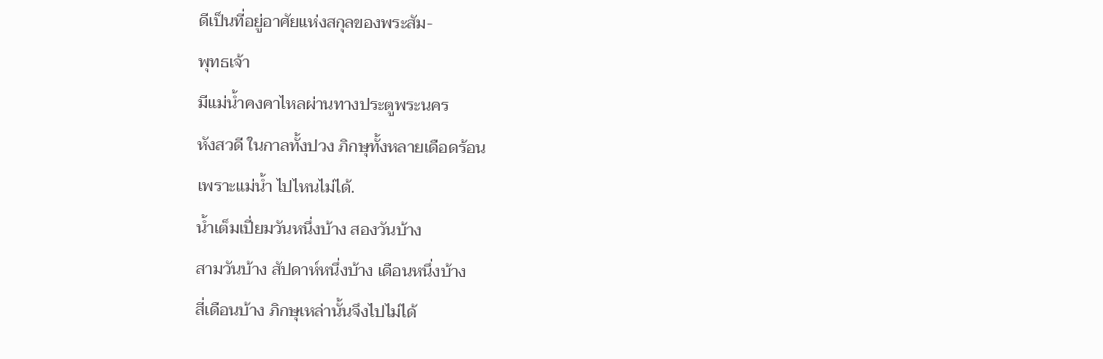ดีเป็นที่อยู่อาศัยแห่งสกุลของพระสัม-
พุทธเจ้า
มีแม่น้ำคงคาไหลผ่านทางประตูพระนคร
หังสวดี ในกาลทั้งปวง ภิกษุทั้งหลายเดือดร้อน
เพราะแม่น้ำ ไปไหนไม่ได้.
น้ำเต็มเปี่ยมวันหนึ่งบ้าง สองวันบ้าง
สามวันบ้าง สัปดาห์หนึ่งบ้าง เดือนหนึ่งบ้าง
สี่เดือนบ้าง ภิกษุเหล่านั้นจึงไปไม่ได้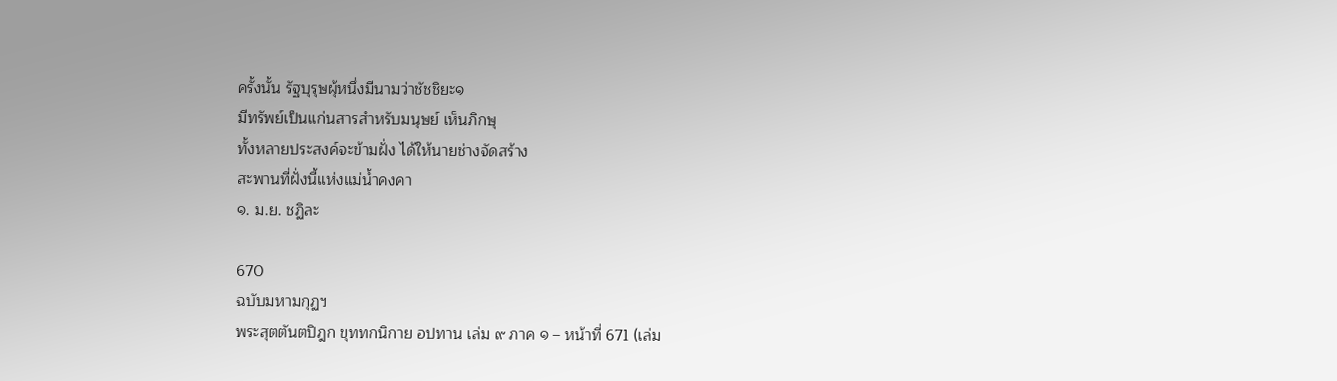ครั้งนั้น รัฐบุรุษผุ้หนึ่งมีนามว่าชัชชิยะ๑
มีทรัพย์เป็นแก่นสารสำหรับมนุษย์ เห็นภิกษุ
ทั้งหลายประสงค์จะข้ามฝั่ง ได้ให้นายช่างจัดสร้าง
สะพานที่ฝั่งนี้แห่งแม่น้ำคงคา
๑. ม.ย. ชฏิละ

670
ฉบับมหามกุฏฯ
พระสุตตันตปิฎก ขุททกนิกาย อปทาน เล่ม ๙ ภาค ๑ – หน้าที่ 671 (เล่ม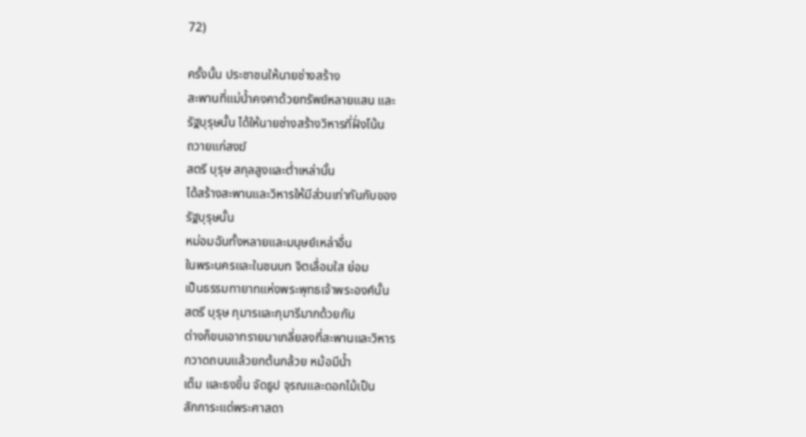72)

ครั้งนั้น ประชาชนให้นายช่างสร้าง
สะพานที่แม่น้ำคงคาด้วยทรัพย์หลายแสน และ
รัฐบุรุษนั้น ได้ให้นายช่างสร้างวิหารที่ฝั่งโน้น
ถวายแก่สงฆ์
สตรี บุรุษ สกุลสูงและต่ำเหล่านั้น
ได้สร้างสะพานและวิหารให้มีส่วนเท่ากันกับของ
รัฐบุรุษนั้น
หม่อมฉันทั้งหลายและมนุษย์เหล่าอื่น
ในพระนครและในชนบท จิตเลื่อมใส ย่อม
เป็นธรรมทายาทแห่งพระพุทธเจ้าพระองค์นั้น
สตรี บุรุษ กุมารและกุมารีมากด้วยกัน
ต่างก็ขนเอาทรายมาเกลี่ยลงที่สะพานและวิหาร
กวาดถนนแล้วยกต้นกล้วย หม้อมีน้ำ
เต็ม และธงขึ้น จัดธูป จุรณและดอกไม้เป็น
สักการะแด่พระศาสดา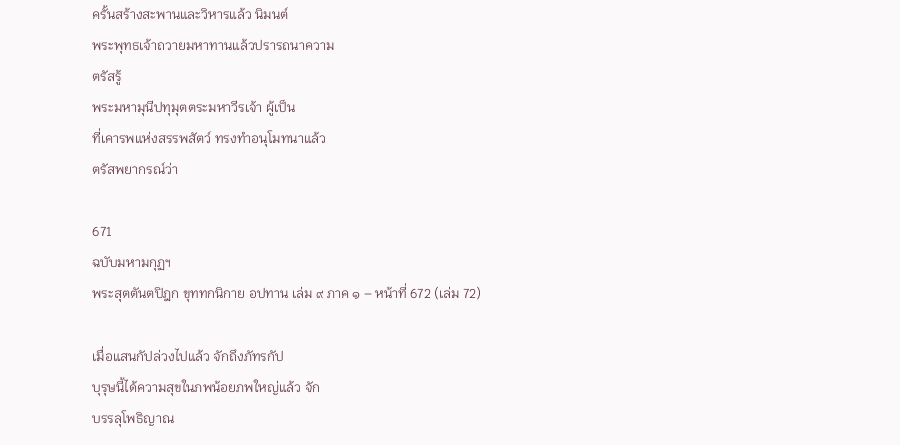ครั้นสร้างสะพานและวิหารแล้ว นิมนต์
พระพุทธเจ้าถวายมหาทานแล้วปรารถนาความ
ตรัสรู้
พระมหามุนีปทุมุตตระมหาวีรเจ้า ผู้เป็น
ที่เคารพแห่งสรรพสัตว์ ทรงทำอนุโมทนาแล้ว
ตรัสพยากรณ์ว่า

671
ฉบับมหามกุฏฯ
พระสุตตันตปิฎก ขุททกนิกาย อปทาน เล่ม ๙ ภาค ๑ – หน้าที่ 672 (เล่ม 72)

เมื่อแสนกัปล่วงไปแล้ว จักถึงภัทรกัป
บุรุษนี้ได้ความสุขในภพน้อยภพใหญ่แล้ว จัก
บรรลุโพธิญาณ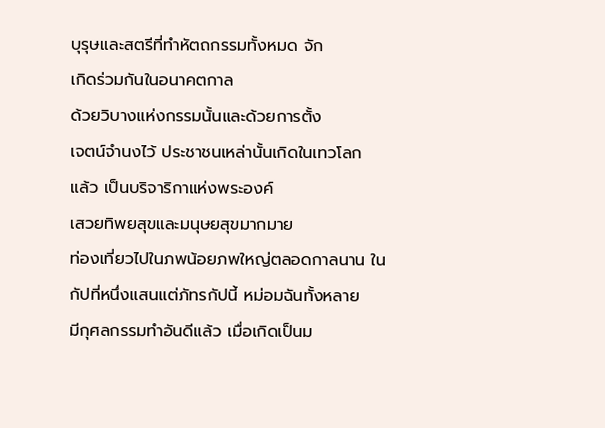บุรุษและสตรีที่ทำหัตถกรรมทั้งหมด จัก
เกิดร่วมกันในอนาคตกาล
ด้วยวิบางแห่งกรรมนั้นและด้วยการตั้ง
เจตน์จำนงไว้ ประชาชนเหล่านั้นเกิดในเทวโลก
แล้ว เป็นบริจาริกาแห่งพระองค์
เสวยทิพยสุขและมนุษยสุขมากมาย
ท่องเที่ยวไปในภพน้อยภพใหญ่ตลอดกาลนาน ใน
กัปที่หนึ่งแสนแต่ภัทรกัปนี้ หม่อมฉันทั้งหลาย
มีกุศลกรรมทำอันดีแล้ว เมื่อเกิดเป็นม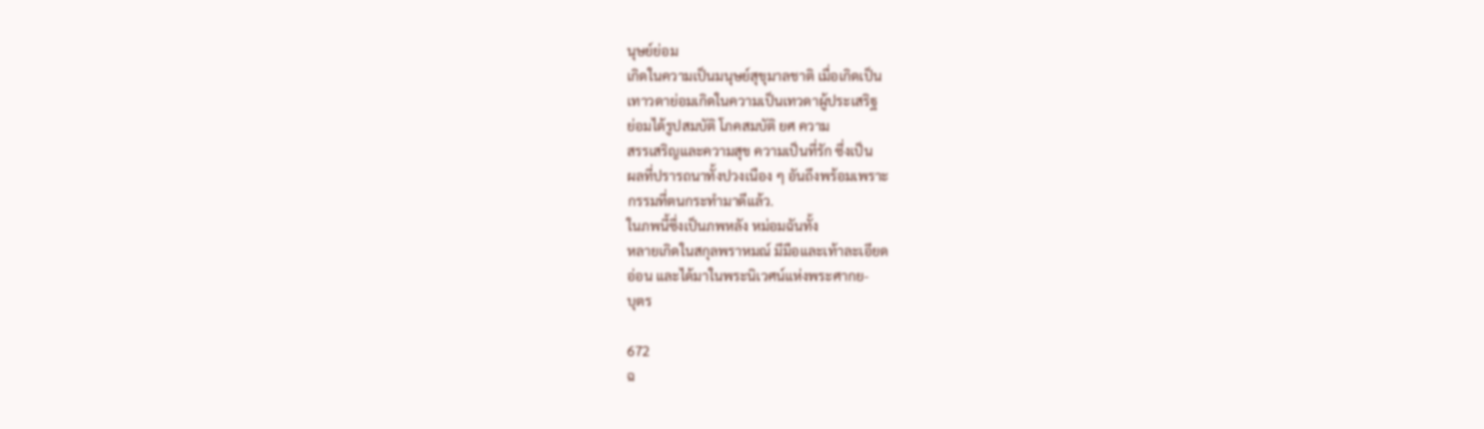นุษย์ย่อม
เกิดในความเป็นมนุษย์สุขุมาลชาติ เมื่อเกิดเป็น
เทาวดาย่อมเกิดในความเป็นเทวดาผู้ประเสริฐ
ย่อมได้รูปสมบัติ โภคสมบัติ ยศ ความ
สรรเสริญและความสุข ความเป็นที่รัก ซึ่งเป็น
ผลที่ปรารถนาทั้งปวงเนือง ๆ อันถึงพร้อมเพราะ
กรรมที่ตนกระทำมาดีแล้ว.
ในภพนี้ซึ่งเป็นภพหลัง หม่อมฉันทั้ง
หลายเกิดในสกุลพราหมณ์ มีมือและเท้าละเอียด
อ่อน และได้มาในพระนิเวศน์แห่งพระศากย-
บุตร

672
ฉ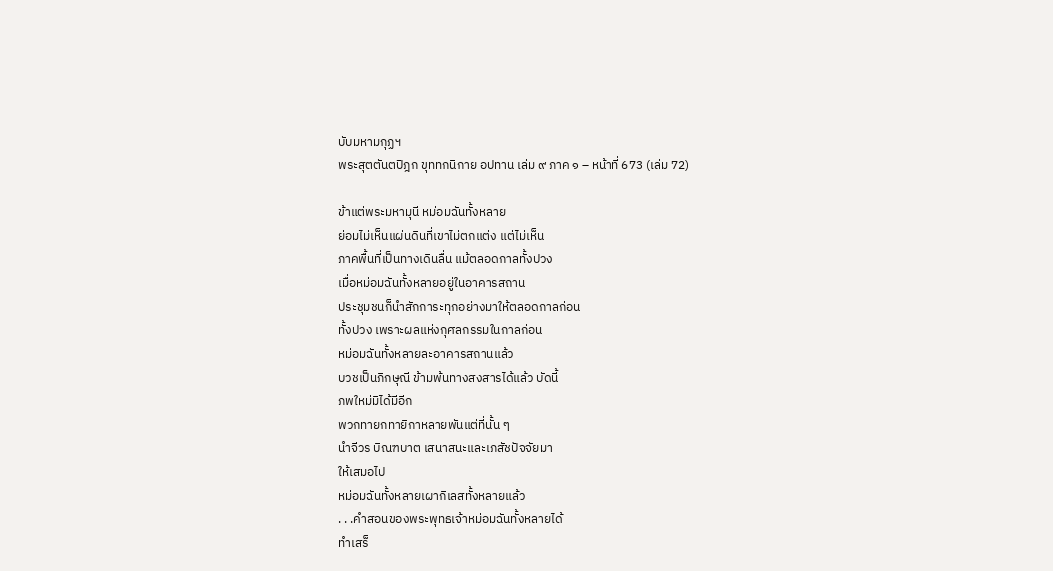บับมหามกุฏฯ
พระสุตตันตปิฎก ขุททกนิกาย อปทาน เล่ม ๙ ภาค ๑ – หน้าที่ 673 (เล่ม 72)

ข้าแต่พระมหามุนี หม่อมฉันทั้งหลาย
ย่อมไม่เห็นแผ่นดินที่เขาไม่ตกแต่ง แต่ไม่เห็น
ภาคพื้นที่เป็นทางเดินลื่น แม้ตลอดกาลทั้งปวง
เมื่อหม่อมฉันทั้งหลายอยู่ในอาคารสถาน
ประชุมชนก็นำสักการะทุกอย่างมาให้ตลอดกาลก่อน
ทั้งปวง เพราะผลแห่งกุศลกรรมในกาลก่อน
หม่อมฉันทั้งหลายละอาคารสถานแล้ว
บวชเป็นภิกษุณี ข้ามพ้นทางสงสารได้แล้ว บัดนี้
ภพใหม่มิได้มีอีก
พวกทายกทายิกาหลายพันแต่ที่นั้น ๆ
นำจีวร บิณฑบาต เสนาสนะและเภสัชปัจจัยมา
ให้เสมอไป
หม่อมฉันทั้งหลายเผากิเลสทั้งหลายแล้ว
. . .คำสอนของพระพุทธเจ้าหม่อมฉันทั้งหลายได้
ทำเสร็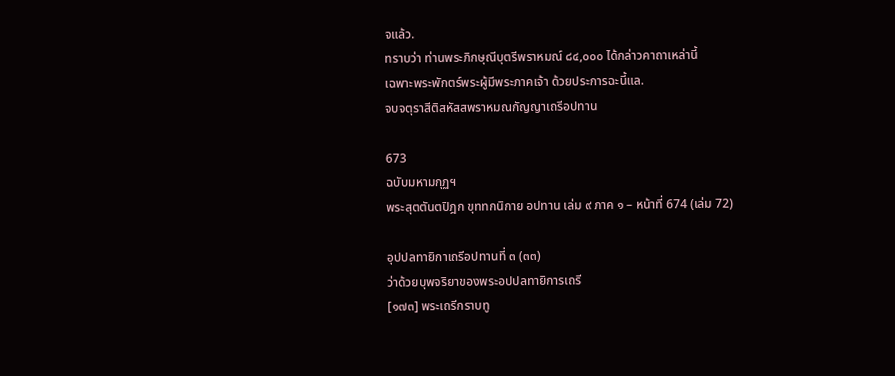จแล้ว.
ทราบว่า ท่านพระภิกษุณีบุตรีพราหมณ์ ๘๔,๐๐๐ ได้กล่าวคาถาเหล่านี้
เฉพาะพระพักตร์พระผู้มีพระภาคเจ้า ด้วยประการฉะนี้แล.
จบจตุราสีติสหัสสพราหมณกัญญาเถรีอปทาน

673
ฉบับมหามกุฏฯ
พระสุตตันตปิฎก ขุททกนิกาย อปทาน เล่ม ๙ ภาค ๑ – หน้าที่ 674 (เล่ม 72)

อุปปลทายิกาเถรีอปทานที่ ๓ (๓๓)
ว่าด้วยบุพจริยาของพระอปปลทายิการเถรี
[๑๗๓] พระเถรีกราบทู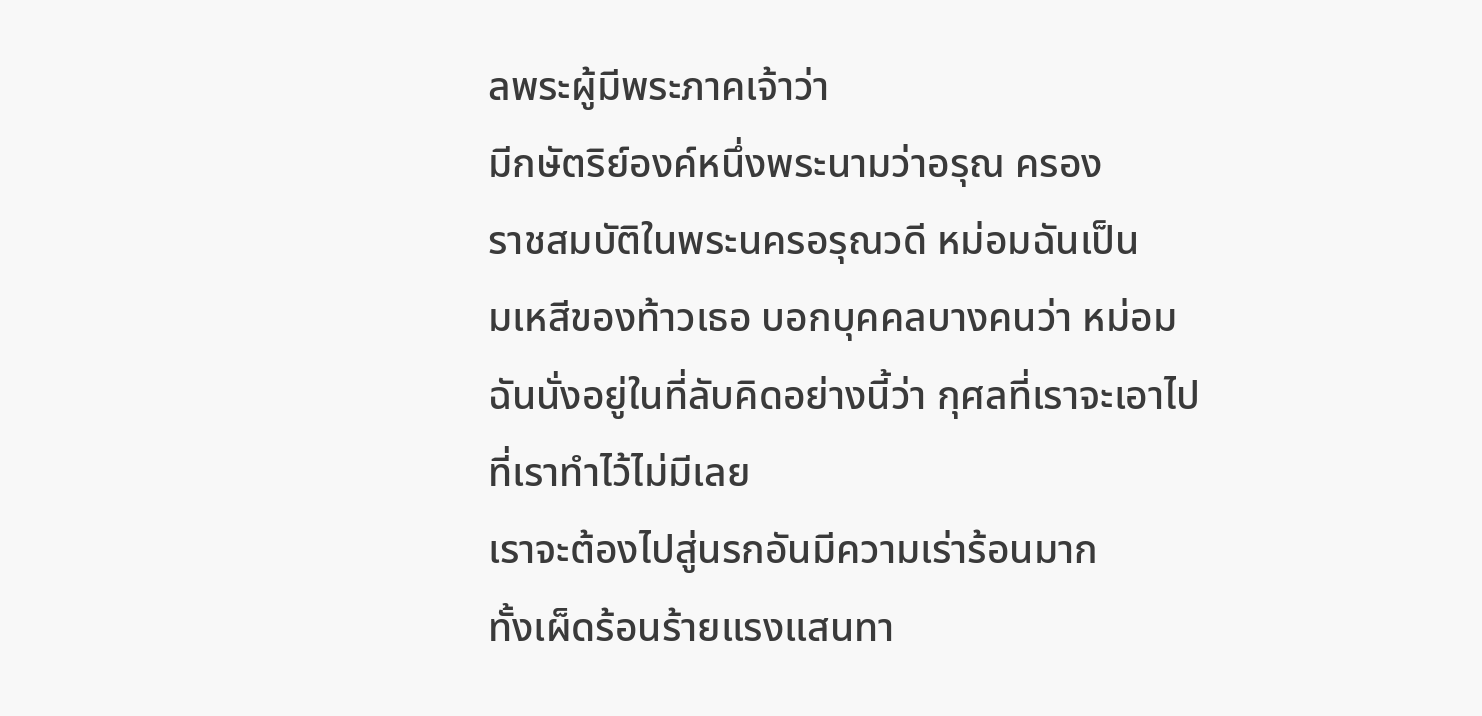ลพระผู้มีพระภาคเจ้าว่า
มีกษัตริย์องค์หนึ่งพระนามว่าอรุณ ครอง
ราชสมบัติในพระนครอรุณวดี หม่อมฉันเป็น
มเหสีของท้าวเธอ บอกบุคคลบางคนว่า หม่อม
ฉันนั่งอยู่ในที่ลับคิดอย่างนี้ว่า กุศลที่เราจะเอาไป
ที่เราทำไว้ไม่มีเลย
เราจะต้องไปสู่นรกอันมีความเร่าร้อนมาก
ทั้งเผ็ดร้อนร้ายแรงแสนทา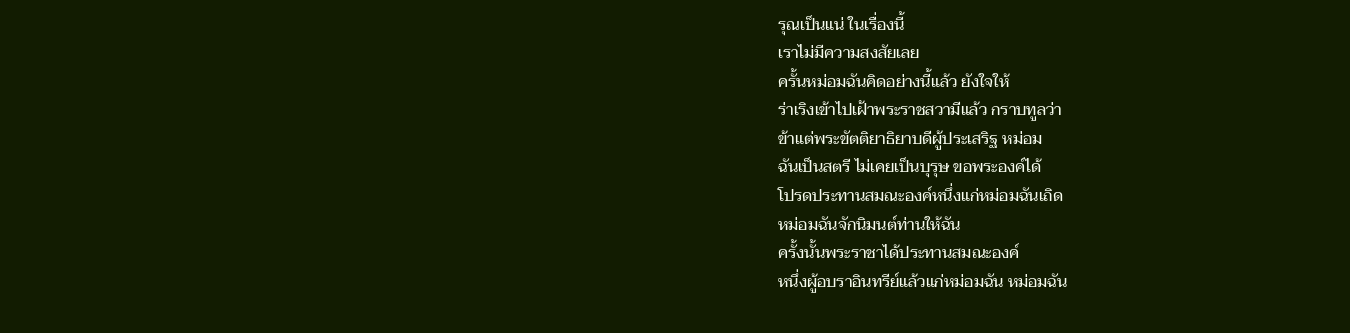รุณเป็นแน่ ในเรื่องนี้
เราไม่มีความสงสัยเลย
ครั้นหม่อมฉันคิดอย่างนี้แล้ว ยังใจให้
ร่าเริงเข้าไปเฝ้าพระราชสวามีแล้ว กราบทูลว่า
ข้าแต่พระขัตติยาธิยาบดีผู้ประเสริฐ หม่อม
ฉันเป็นสตรี ไม่เคยเป็นบุรุษ ขอพระองค์ได้
โปรดประทานสมณะองค์หนึ่งแก่หม่อมฉันเถิด
หม่อมฉันจักนิมนต์ท่านให้ฉัน
ครั้งนั้นพระราชาได้ประทานสมณะองค์
หนึ่งผู้อบราอินทรีย์แล้วแก่หม่อมฉัน หม่อมฉัน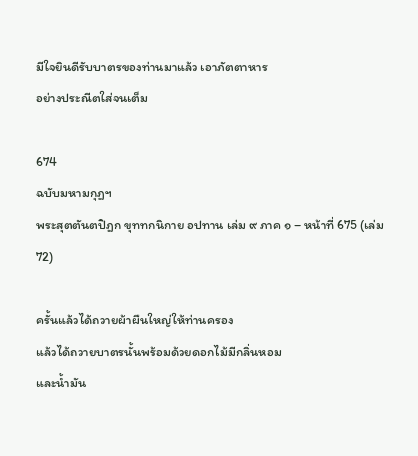มีใจยินดีรับบาตรของท่านมาแล้ว เอาภัตตาหาร
อย่างประณีตใส่จนเต็ม

674
ฉบับมหามกุฏฯ
พระสุตตันตปิฎก ขุททกนิกาย อปทาน เล่ม ๙ ภาค ๑ – หน้าที่ 675 (เล่ม 72)

ครั้นแล้วได้ถวายผ้าผืนใหญ่ให้ท่านครอง
แล้วได้ถวายบาตรนั้นพร้อมด้วยดอกไม้มีกลิ่นหอม
และน้ำมัน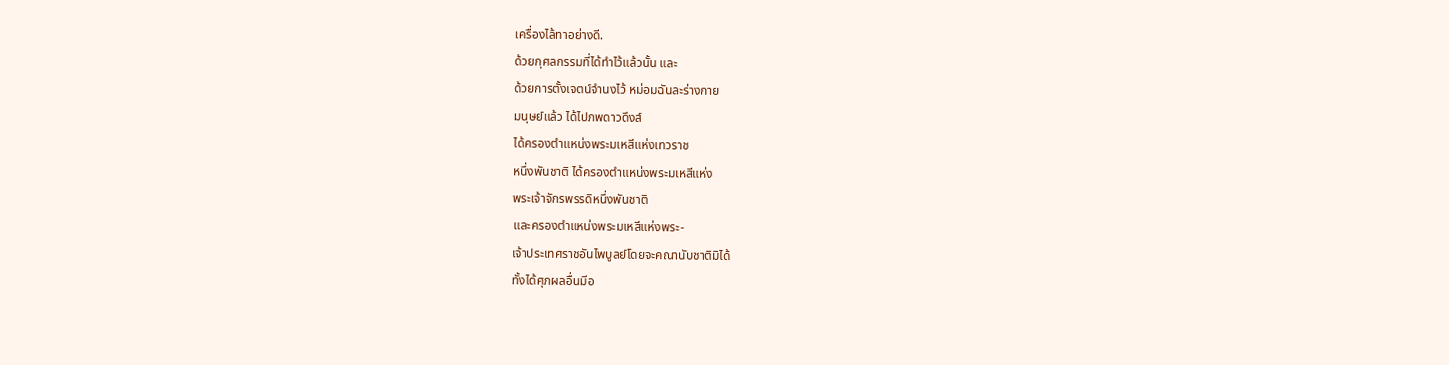เครื่องไล้ทาอย่างดี.
ด้วยกุศลกรรมที่ได้ทำไว้แล้วนั้น และ
ด้วยการตั้งเจตน์จำนงไว้ หม่อมฉันละร่างกาย
มนุษย์แล้ว ได้ไปภพดาวดึงส์
ได้ครองตำแหน่งพระมเหสีแห่งเทวราช
หนึ่งพันชาติ ได้ครองตำแหน่งพระมเหสีแห่ง
พระเจ้าจักรพรรดิหนึ่งพันชาติ
และครองตำแหน่งพระมเหสีแห่งพระ-
เจ้าประเทศราชอันไพบูลย์โดยจะคณานับชาติมิได้
ทั้งได้ศุภผลอื่นมีอ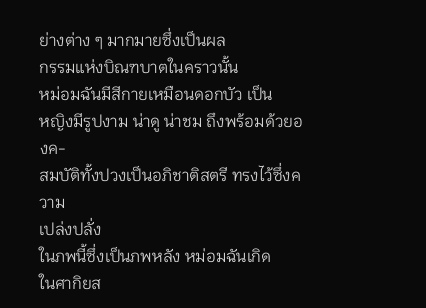ย่างต่าง ๆ มากมายซึ่งเป็นผล
กรรมแห่งบิณฑบาตในคราวนั้น
หม่อมฉันมีสีกายเหมือนดอกบัว เป็น
หญิงมีรูปงาม น่าดู น่าชม ถึงพร้อมด้วยองค-
สมบัติทั้งปวงเป็นอภิชาติสตรี ทรงไว้ซึ่งความ
เปล่งปลั่ง
ในภพนี้ซึ่งเป็นภพหลัง หม่อมฉันเกิด
ในศากิยส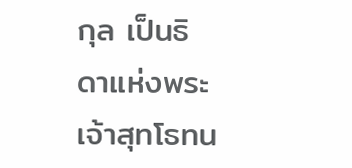กุล เป็นธิดาแห่งพระเจ้าสุทโธทน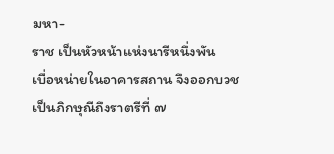มหา-
ราช เป็นหัวหน้าแห่งนารีหนึ่งพัน
เบื่อหน่ายในอาคารสถาน จึงออกบวช
เป็นภิกษุณีถึงราตรีที่ ๗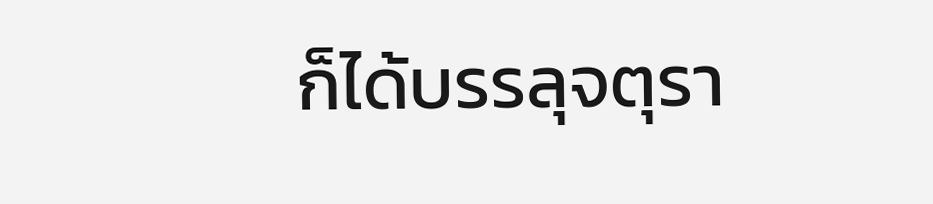ก็ได้บรรลุจตุรา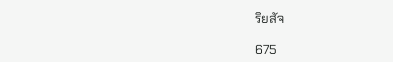ริยสัจ

675